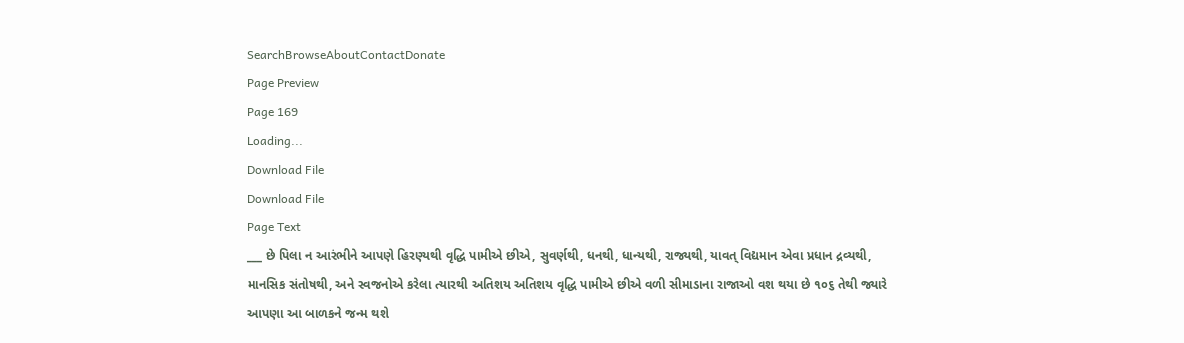SearchBrowseAboutContactDonate
Page Preview
Page 169
Loading...
Download File
Download File
Page Text
___ છે પિલા ન આરંભીને આપણે હિરણ્યથી વૃદ્ધિ પામીએ છીએ, સુવર્ણથી, ધનથી, ધાન્યથી, રાજ્યથી, યાવત્ વિદ્યમાન એવા પ્રધાન દ્રવ્યથી, માનસિક સંતોષથી, અને સ્વજનોએ કરેલા ત્યારથી અતિશય અતિશય વૃદ્ધિ પામીએ છીએ વળી સીમાડાના રાજાઓ વશ થયા છે ૧૦૬ તેથી જ્યારે આપણા આ બાળકને જન્મ થશે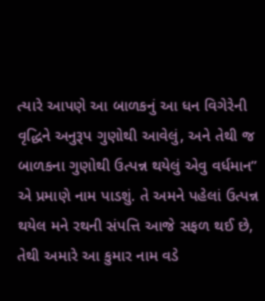ત્યારે આપણે આ બાળકનું આ ધન વિગેરેની વૃદ્ધિને અનુરૂપ ગુણોથી આવેલું, અને તેથી જ બાળકના ગુણોથી ઉત્પન્ન થયેલું એવુ વર્ધમાન” એ પ્રમાણે નામ પાડશું. તે અમને પહેલાં ઉત્પન્ન થયેલ મને રથની સંપત્તિ આજે સફળ થઈ છે, તેથી અમારે આ કુમાર નામ વડે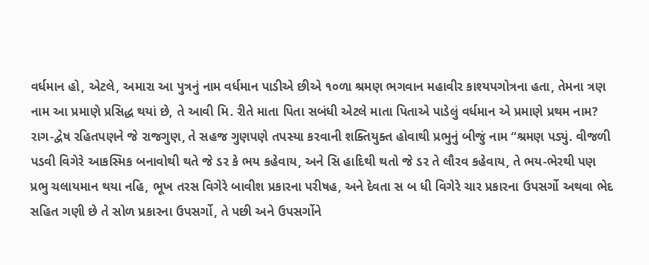વર્ધમાન હો, એટલે, અમારા આ પુત્રનું નામ વર્ધમાન પાડીએ છીએ ૧૦ળા શ્રમણ ભગવાન મહાવીર કાશ્યપગોત્રના હતા, તેમના ત્રણ નામ આ પ્રમાણે પ્રસિદ્ધ થયાં છે, તે આવી મિ. રીતે માતા પિતા સબંધી એટલે માતા પિતાએ પાડેલું વર્ધમાન એ પ્રમાણે પ્રથમ નામ? રાગ-દ્વેષ રહિતપણને જે રાજગુણ, તે સહજ ગુણપણે તપસ્યા કરવાની શક્તિયુક્ત હોવાથી પ્રભુનું બીજું નામ “શ્રમણ પડ્યું. વીજળી પડવી વિગેરે આકસ્મિક બનાવોથી થતે જે ડર કે ભય કહેવાય, અને સિ હાદિથી થતો જે ડર તે લૌરવ કહેવાય, તે ભય-ભેરથી પણ પ્રભુ ચલાયમાન થયા નહિ, ભૂખ તરસ વિગેરે બાવીશ પ્રકારના પરીષહ, અને દેવતા સ બ ધી વિગેરે ચાર પ્રકારના ઉપસર્ગો અથવા ભેદ સહિત ગણી છે તે સોળ પ્રકારના ઉપસર્ગો, તે પછી અને ઉપસર્ગોને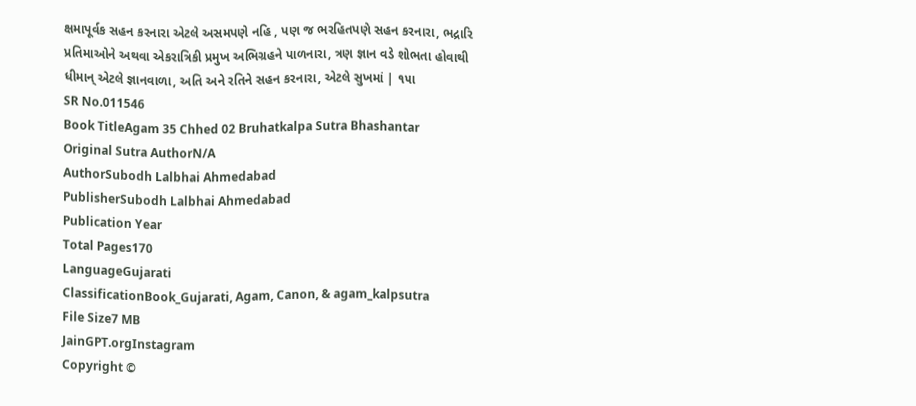ક્ષમાપૂર્વક સહન કરનારા એટલે અસમપણે નહિ , પણ જ ભરહિતપણે સહન કરનારા, ભદ્રારિ પ્રતિમાઓને અથવા એકરાત્રિકી પ્રમુખ અભિગ્રહને પાળનારા, ત્રણ જ્ઞાન વડે શોભતા હોવાથી ધીમાન્ એટલે જ્ઞાનવાળા, અતિ અને રતિને સહન કરનારા, એટલે સુખમાં | ૧૫ા
SR No.011546
Book TitleAgam 35 Chhed 02 Bruhatkalpa Sutra Bhashantar
Original Sutra AuthorN/A
AuthorSubodh Lalbhai Ahmedabad
PublisherSubodh Lalbhai Ahmedabad
Publication Year
Total Pages170
LanguageGujarati
ClassificationBook_Gujarati, Agam, Canon, & agam_kalpsutra
File Size7 MB
JainGPT.orgInstagram
Copyright ©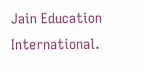Jain Education International.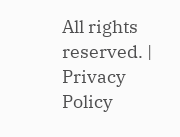All rights reserved. | Privacy Policy